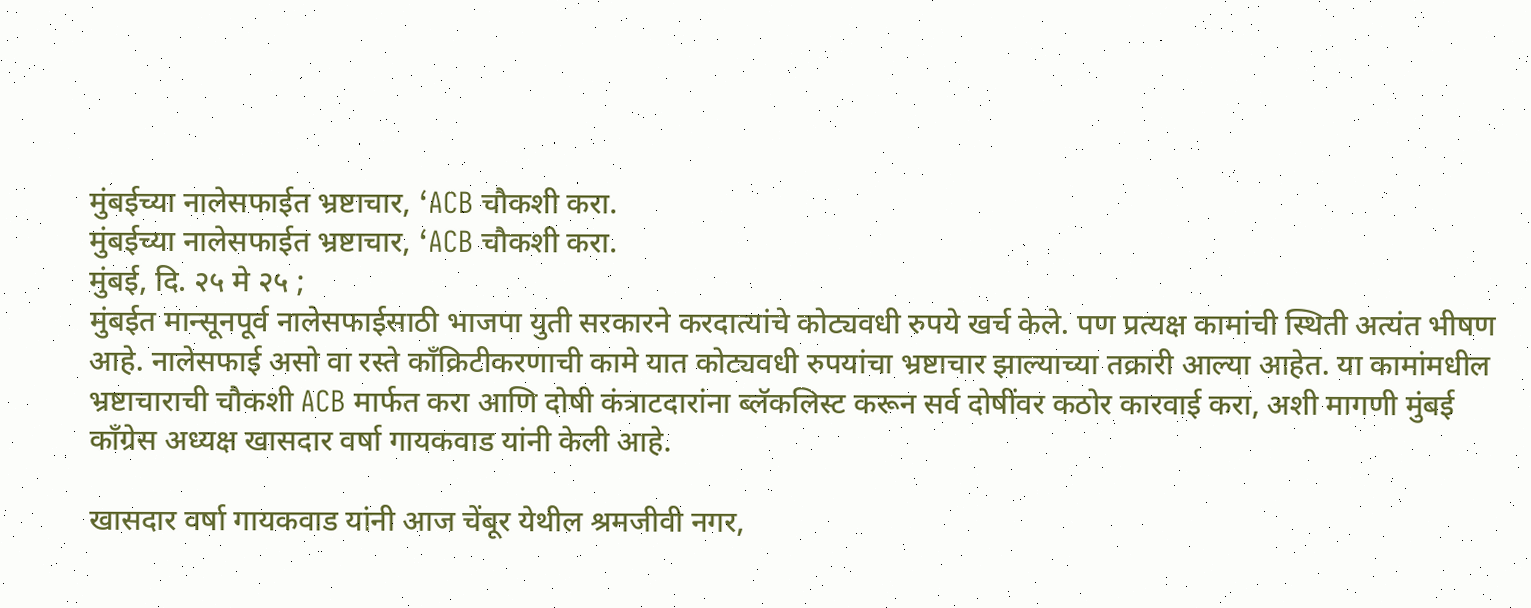मुंबईच्या नालेसफाईत भ्रष्टाचार, ‘ACB चौकशी करा.
मुंबईच्या नालेसफाईत भ्रष्टाचार, ‘ACB चौकशी करा.
मुंबई, दि. २५ मे २५ ;
मुंबईत मान्सूनपूर्व नालेसफाईसाठी भाजपा युती सरकारने करदात्यांचे कोट्यवधी रुपये खर्च केले. पण प्रत्यक्ष कामांची स्थिती अत्यंत भीषण आहे. नालेसफाई असो वा रस्ते काँक्रिटीकरणाची कामे यात कोट्यवधी रुपयांचा भ्रष्टाचार झाल्याच्या तक्रारी आल्या आहेत. या कामांमधील भ्रष्टाचाराची चौकशी ACB मार्फत करा आणि दोषी कंत्राटदारांना ब्लॅकलिस्ट करून सर्व दोषींवर कठोर कारवाई करा, अशी मागणी मुंबई काँग्रेस अध्यक्ष खासदार वर्षा गायकवाड यांनी केली आहे.

खासदार वर्षा गायकवाड यांनी आज चेंबूर येथील श्रमजीवी नगर,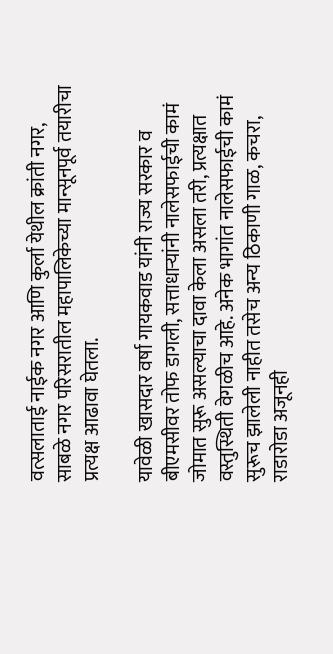वत्सलाताई नाईक नगर आणि कुर्ला येथील क्रांती नगर, साबळे नगर परिसरातील महापालिकेच्या मान्सूनपूर्व तयारीचा प्रत्यक्ष आढावा घेतला.

यावेळी खासदार वर्षा गायकवाड यांनी राज्य सरकार व बीएमसीवर तोफ डागली, सत्ताधाऱ्यांनी नालेसफाईची कामं जोमात सुरू असल्याचा दावा केला असला तरी, प्रत्यक्षात वस्तुस्थिती वेगळीच आहे. अनेक भागांत नालेसफाईची कामं सुरूच झालेली नाहीत तसेच अन्य ठिकाणी गाळ, कचरा, राडारोडा अजूनही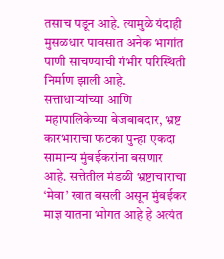तसाच पडून आहे. त्यामुळे यंदाही मुसळधार पावसात अनेक भागांत पाणी साचण्याची गंभीर परिस्थिती निर्माण झाली आहे. सत्ताधाऱ्यांच्या आणि महापालिकेच्या बेजबाबदार, भ्रष्ट कारभाराचा फटका पुन्हा एकदा सामान्य मुंबईकरांना बसणार आहे. सत्तेतील मंडळी भ्रष्टाचाराचा ‘मेवा’ खात बसली असून मुंबईकर माज्ञ यातना भोगत आहे हे अत्यंत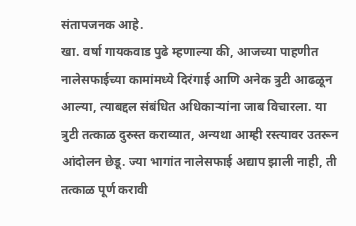संतापजनक आहे.
खा. वर्षा गायकवाड पुढे म्हणाल्या की, आजच्या पाहणीत नालेसफाईच्या कामांमध्ये दिरंगाई आणि अनेक त्रुटी आढळून आल्या, त्याबद्दल संबंधित अधिकाऱ्यांना जाब विचारला. या त्रुटी तत्काळ दुरुस्त कराव्यात, अन्यथा आम्ही रस्त्यावर उतरून आंदोलन छेडू. ज्या भागांत नालेसफाई अद्याप झाली नाही, ती तत्काळ पूर्ण करावी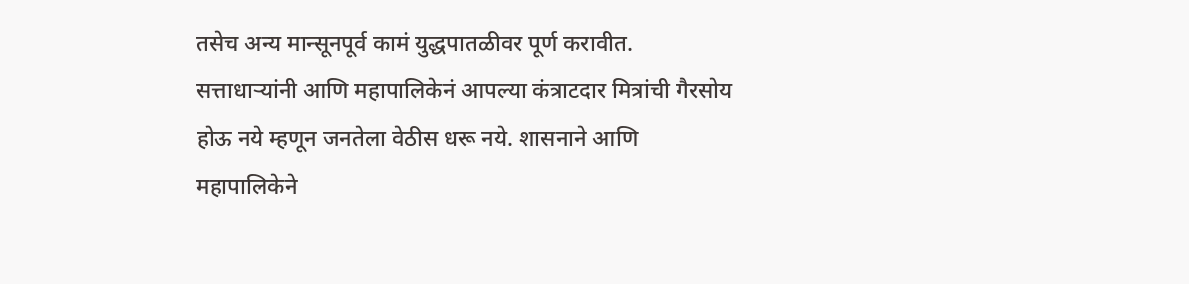तसेच अन्य मान्सूनपूर्व कामं युद्धपातळीवर पूर्ण करावीत. सत्ताधाऱ्यांनी आणि महापालिकेनं आपल्या कंत्राटदार मित्रांची गैरसोय होऊ नये म्हणून जनतेला वेठीस धरू नये. शासनाने आणि महापालिकेने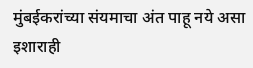मुंबईकरांच्या संयमाचा अंत पाहू नये असा इशाराही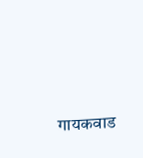गायकवाड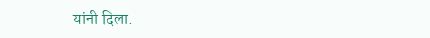यांनी दिला.